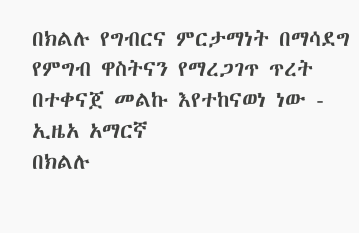በክልሉ የግብርና ምርታማነት በማሳደግ የምግብ ዋስትናን የማረጋገጥ ጥረት በተቀናጀ መልኩ እየተከናወነ ነው - ኢዜአ አማርኛ
በክልሉ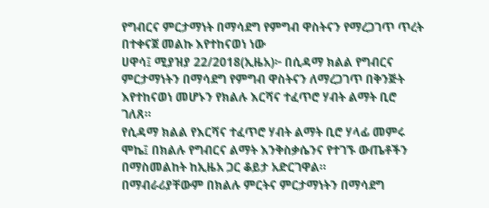የግብርና ምርታማነት በማሳደግ የምግብ ዋስትናን የማረጋገጥ ጥረት በተቀናጀ መልኩ እየተከናወነ ነው
ሀዋሳ፤ ሚያዝያ 22/2018(ኢዜአ)፦ በሲዳማ ክልል የግብርና ምርታማነትን በማሳደግ የምግብ ዋስትናን ለማረጋገጥ በቅንጅት እየተከናወነ መሆኑን የክልሉ እርሻና ተፈጥሮ ሃብት ልማት ቢሮ ገለጸ።
የሲዳማ ክልል የእርሻና ተፈጥሮ ሃብት ልማት ቢሮ ሃላፊ መምሩ ሞኬ፤ በክልሉ የግብርና ልማት እንቅስቃሴንና የተገኙ ውጤቶችን በማስመልከት ከኢዜአ ጋር ቆይታ አድርገዋል።
በማብራሪያቸውም በክልሉ ምርትና ምርታማነትን በማሳደግ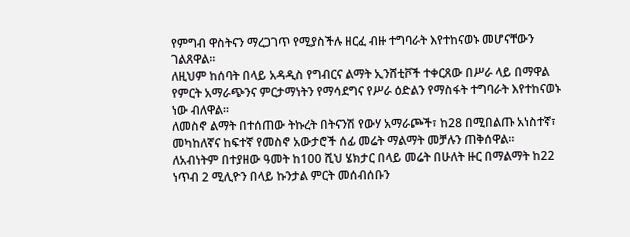የምግብ ዋስትናን ማረጋገጥ የሚያስችሉ ዘርፈ ብዙ ተግባራት እየተከናወኑ መሆናቸውን ገልጸዋል።
ለዚህም ከሰባት በላይ አዳዲስ የግብርና ልማት ኢንሸቲቮች ተቀርጸው በሥራ ላይ በማዋል የምርት አማራጭንና ምርታማነትን የማሳደግና የሥራ ዕድልን የማስፋት ተግባራት እየተከናወኑ ነው ብለዋል።
ለመስኖ ልማት በተሰጠው ትኩረት በትናንሽ የውሃ አማራጮች፣ ከ28 በሚበልጡ አነስተኛ፣ መካከለኛና ከፍተኛ የመስኖ አውታሮች ሰፊ መሬት ማልማት መቻሉን ጠቅሰዋል።
ለአብነትም በተያዘው ዓመት ከ100 ሺህ ሄክታር በላይ መሬት በሁለት ዙር በማልማት ከ22 ነጥብ 2 ሚሊዮን በላይ ኩንታል ምርት መሰብሰቡን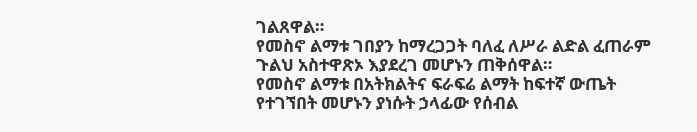ገልጸዋል።
የመስኖ ልማቱ ገበያን ከማረጋጋት ባለፈ ለሥራ ልድል ፈጠራም ጉልህ አስተዋጽኦ እያደረገ መሆኑን ጠቅሰዋል።
የመስኖ ልማቱ በአትክልትና ፍራፍሬ ልማት ከፍተኛ ውጤት የተገኘበት መሆኑን ያነሱት ኃላፊው የሰብል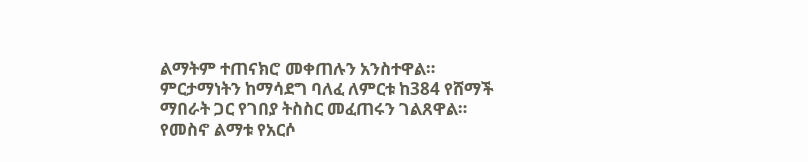ልማትም ተጠናክሮ መቀጠሉን አንስተዋል።
ምርታማነትን ከማሳደግ ባለፈ ለምርቱ ከ384 የሸማች ማበራት ጋር የገበያ ትስስር መፈጠሩን ገልጸዋል።
የመስኖ ልማቱ የአርሶ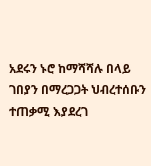አደሩን ኑሮ ከማሻሻሉ በላይ ገበያን በማረጋጋት ህብረተሰቡን ተጠቃሚ እያደረገ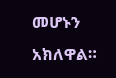መሆኑን አክለዋል።